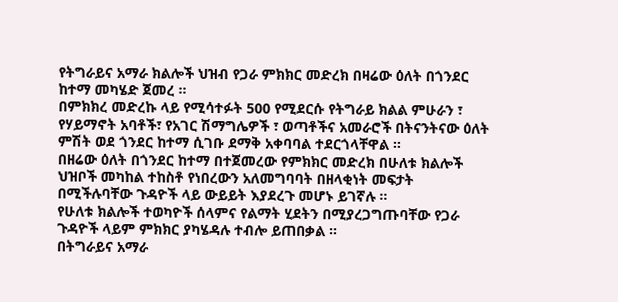የትግራይና አማራ ክልሎች ህዝብ የጋራ ምክክር መድረክ በዛሬው ዕለት በጎንደር ከተማ መካሄድ ጀመረ ።
በምክክረ መድረኩ ላይ የሚሳተፉት 500 የሚደርሱ የትግራይ ክልል ምሁራን ፣ የሃይማኖት አባቶች፣ የአገር ሽማግሌዎች ፣ ወጣቶችና አመራሮች በትናንትናው ዕለት ምሽት ወደ ጎንደር ከተማ ሲገቡ ደማቅ አቀባባል ተደርጎላቸዋል ።
በዘሬው ዕለት በጎንደር ከተማ በተጀመረው የምክክር መድረክ በሁለቱ ክልሎች ህዝቦች መካከል ተከስቶ የነበረውን አለመግባባት በዘላቂነት መፍታት በሚችሉባቸው ጉዳዮች ላይ ውይይት እያደረጉ መሆኑ ይገኛሉ ።
የሁለቱ ክልሎች ተወካዮች ሰላምና የልማት ሂደትን በሚያረጋግጡባቸው የጋራ ጉዳዮች ላይም ምክክር ያካሄዳሉ ተብሎ ይጠበቃል ።
በትግራይና አማራ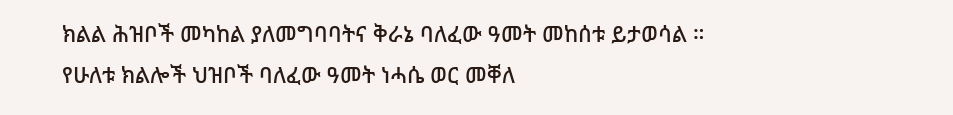ክልል ሕዝቦች መካከል ያለመግባባትና ቅራኔ ባለፈው ዓመት መከሰቱ ይታወሳል ።
የሁለቱ ክልሎች ህዝቦች ባለፈው ዓመት ነሓሴ ወር መቐለ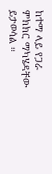ከተማ ላይ የጋራ ምክክር ማካሄዳቸው ይታወሳል ።